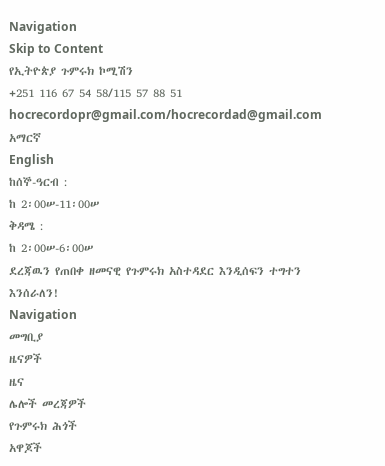Navigation
Skip to Content
የኢትዮጵያ ጉምሩክ ኮሚሽን
+251 116 67 54 58/115 57 88 51
hocrecordopr@gmail.com/hocrecordad@gmail.com
አማርኛ
English
ከሰኞ-ዓርብ :
ከ 2፡00ሠ-11፡00ሠ
ቅዳሜ :
ከ 2፡00ሠ-6፡00ሠ
ደረጃዉን የጠበቀ ዘመናዊ የጉምሩክ አስተዳደር እንዲሰፍን ተግተን እንሰራለን!
Navigation
መግቢያ
ዜናዎች
ዜና
ሌሎች መረጃዎች
የጉምሩክ ሕጎች
አዋጆች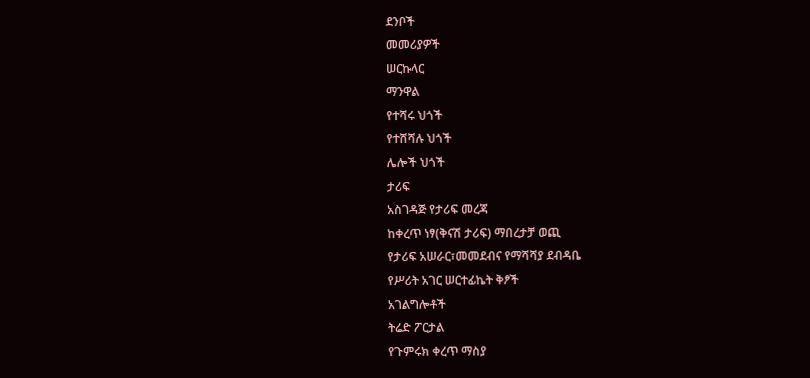ደንቦች
መመሪያዎች
ሠርኩላር
ማንዋል
የተሻሩ ህጎች
የተሸሻሉ ህጎች
ሌሎች ህጎች
ታሪፍ
አስገዳጅ የታሪፍ መረጃ
ከቀረጥ ነፃ(ቅናሽ ታሪፍ) ማበረታቻ ወጪ
የታሪፍ አሠራር፣መመደብና የማሻሻያ ደብዳቤ
የሥሪት አገር ሠርተፊኬት ቅፆች
አገልግሎቶች
ትሬድ ፖርታል
የጉምሩክ ቀረጥ ማስያ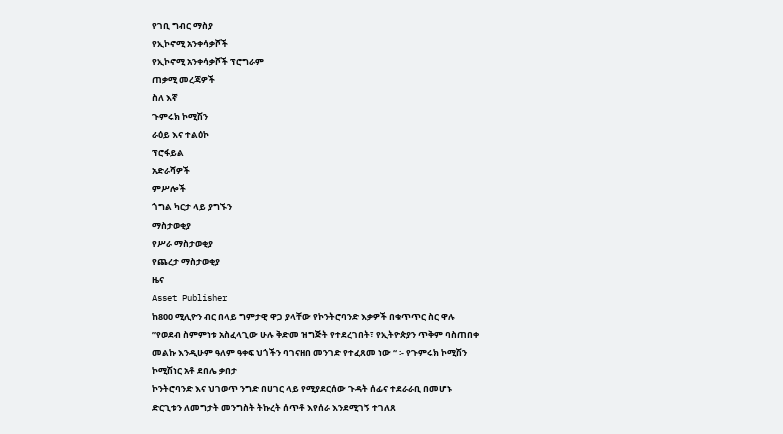የገቢ ግብር ማስያ
የኢኮኖሚ አንቀሳቃሾች
የኢኮኖሚ አንቀሳቃሾች ፕሮግራም
ጠቃሚ መረጃዎች
ስለ እኛ
ጉምሩክ ኮሚሽን
ራዕይ እና ተልዕኮ
ፕሮፋይል
አድራሻዎች
ምሥሎች
ጎግል ካርታ ላይ ያግኙን
ማስታወቂያ
የሥራ ማስታወቂያ
የጨረታ ማስታወቂያ
ዜና
Asset Publisher
ከ800 ሚሊዮን ብር በላይ ግምታዊ ዋጋ ያላቸው የኮንትሮባንድ እቃዎች በቁጥጥር ስር ዋሉ
”የወደብ ስምምነቱ አስፈላጊው ሁሉ ቅድመ ዝግጅት የተደረገበት፣ የኢትዮጵያን ጥቅም ባስጠበቀ መልኩ እንዲሁም ዓለም ዓቀፍ ህጎችን ባገናዘበ መንገድ የተፈጸመ ነው “ ፡- የጉምሩክ ኮሚሽን ኮሚሽነር አቶ ደበሌ ቃበታ
ኮንትሮባንድ እና ህገወጥ ንግድ በሀገር ላይ የሚያደርሰው ጉዳት ሰፊና ተደራራቢ በመሆኑ ድርጊቱን ለመግታት መንግስት ትኩረት ሰጥቶ እየሰራ እንደሚገኝ ተገለጸ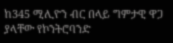ከ345 ሚሊዮን ብር በላይ ግምታዊ ዋጋ ያላቸው የኮንትሮባንድ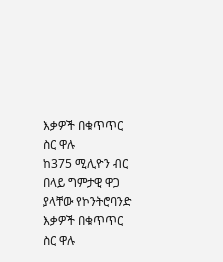እቃዎች በቁጥጥር ስር ዋሉ
ከ375 ሚሊዮን ብር በላይ ግምታዊ ዋጋ ያላቸው የኮንትሮባንድ እቃዎች በቁጥጥር ስር ዋሉ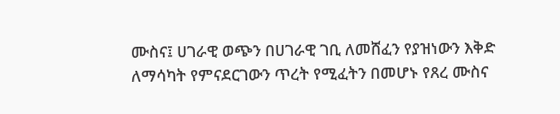ሙስና፤ ሀገራዊ ወጭን በሀገራዊ ገቢ ለመሸፈን የያዝነውን እቅድ ለማሳካት የምናደርገውን ጥረት የሚፈትን በመሆኑ የጸረ ሙስና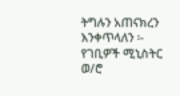ትግሉን አጠናክረን እንቀጥላለን ፡- የገቢዎች ሚኒስትር ወ/ሮ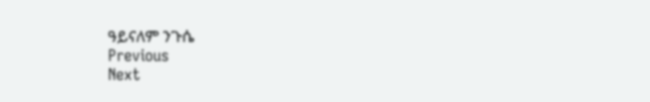ዓይናለም ንጉሴ
Previous
Next